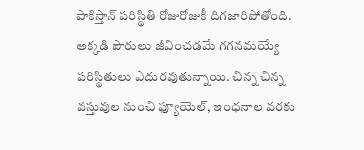పాకిస్తాన్ పరిస్థితి రోజురోజుకీ దిగజారిపోతోంది. అక్కడి పౌరులు జీవించడమే గగనమయ్యే పరిస్థితులు ఎదురవుతున్నాయి. చిన్న చిన్న వస్తువుల నుంచి ఫ్యూయెల్, ఇంధనాల వరకు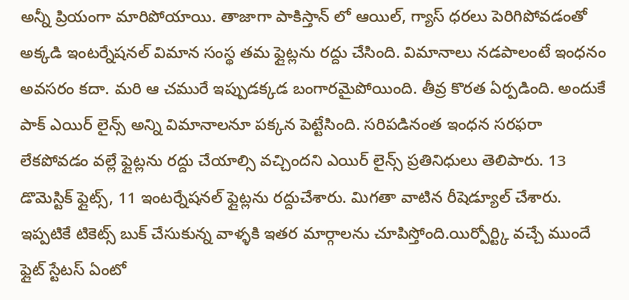అన్నీ ప్రియంగా మారిపోయాయి. తాజాగా పాకిస్తాన్ లో ఆయిల్, గ్యాస్ ధరలు పెరిగిపోవడంతో అక్కడి ఇంటర్నేషనల్ విమాన సంస్థ తమ ఫ్లైట్లను రద్దు చేసింది. విమానాలు నడపాలంటే ఇంధనం అవసరం కదా. మరి ఆ చమురే ఇప్పుడక్కడ బంగారమైపోయింది. తీవ్ర కొరత ఏర్పడింది. అందుకే పాక్ ఎయిర్ లైన్స్ అన్ని విమానాలనూ పక్కన పెట్టేసింది. సరిపడినంత ఇంధన సరఫరా లేకపోవడం వల్లే ఫ్లైట్లను రద్దు చేయాల్సి వచ్చిందని ఎయిర్ లైన్స్ ప్రతినిధులు తెలిపారు. 13 డొమెస్టిక్ ఫ్లైట్స్, 11 ఇంటర్నేషనల్ ఫ్లైట్లను రద్దుచేశారు. మిగతా వాటిన రీషెడ్యూల్ చేశారు. ఇప్పటికే టికెట్స్ బుక్ చేసుకున్న వాళ్ళకి ఇతర మార్గాలను చూపిస్తోంది.యిర్పోర్ట్కి వచ్చే ముందే ఫ్లైట్ స్టేటస్ ఏంటో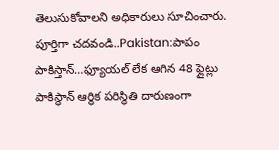తెలుసుకోవాలని అధికారులు సూచించారు.
పూర్తిగా చదవండి..Pakistan:పాపం పాకిస్తాన్…ఫ్యూయల్ లేక ఆగిన 48 ఫ్లైట్లు
పాకిస్థాన్ ఆర్థిక పరిస్థితి దారుణంగా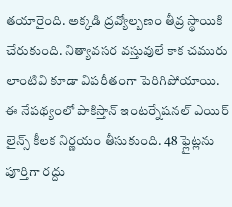తయారైంది. అక్కడి ద్రవ్యోల్బణం తీవ్ర స్థాయికి చేరుకుంది. నిత్యావసర వస్తువులే కాక చమురు లాంటివి కూడా విపరీతంగా పెరిగిపోయాయి. ఈ నేపథ్యంలో పాకిస్తాన్ ఇంటర్నేషనల్ ఎయిర్ లైన్స్ కీలక నిర్ణయం తీసుకుంది. 48 ఫ్లైట్లను పూర్తిగా రద్దు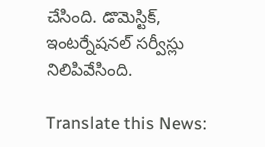చేసింది. డొమెస్టిక్, ఇంటర్నేషనల్ సర్వీస్లు నిలిపివేసింది.

Translate this News: